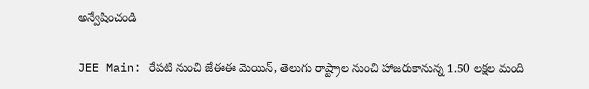అన్వేషించండి

JEE Main: రేపటి నుంచి జేఈఈ మెయిన్‌, తెలుగు రాష్ట్రాల నుంచి హాజరుకానున్న 1.50 లక్షల మంది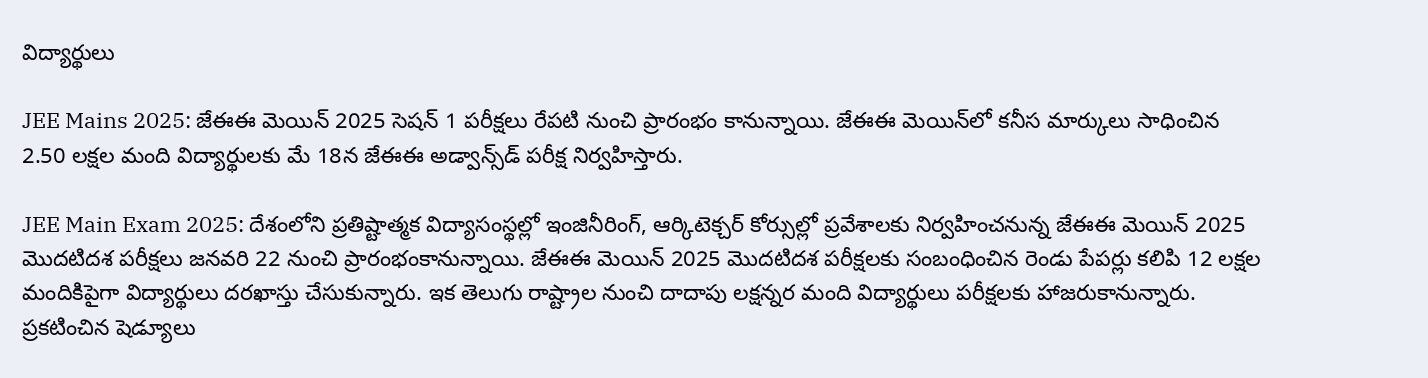విద్యార్థులు

JEE Mains 2025: జేఈఈ మెయిన్ 2025 సెషన్ 1 పరీక్షలు రేపటి నుంచి ప్రారంభం కానున్నాయి. జేఈఈ మెయిన్‌లో కనీస మార్కులు సాధించిన 2.50 లక్షల మంది విద్యార్థులకు మే 18న జేఈఈ అడ్వాన్స్‌డ్ పరీక్ష నిర్వహిస్తారు.

JEE Main Exam 2025: దేశంలోని ప్రతిష్టాత్మక విద్యాసంస్థల్లో ఇంజినీరింగ్, ఆర్కిటెక్చర్ కోర్సుల్లో ప్రవేశాలకు నిర్వహించనున్న జేఈఈ మెయిన్ 2025 మొదటిదశ పరీక్షలు జనవరి 22 నుంచి ప్రారంభంకానున్నాయి. జేఈఈ మెయిన్ 2025 మొదటిదశ పరీక్షలకు సంబంధించిన రెండు పేపర్లు కలిపి 12 లక్షల మందికిపైగా విద్యార్థులు దరఖాస్తు చేసుకున్నారు. ఇక తెలుగు రాష్ట్రాల నుంచి దాదాపు లక్షన్నర మంది విద్యార్థులు పరీక్షలకు హాజరుకానున్నారు. ప్రకటించిన షెడ్యూలు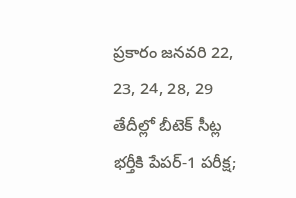ప్రకారం జనవరి 22, 23, 24, 28, 29 తేదీల్లో బీటెక్ సీట్ల భర్తీకి పేపర్-1 పరీక్ష;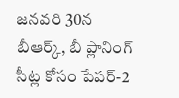జనవరి 30న బీఆర్క్, బీ ప్లానింగ్ సీట్ల కోసం పేపర్-2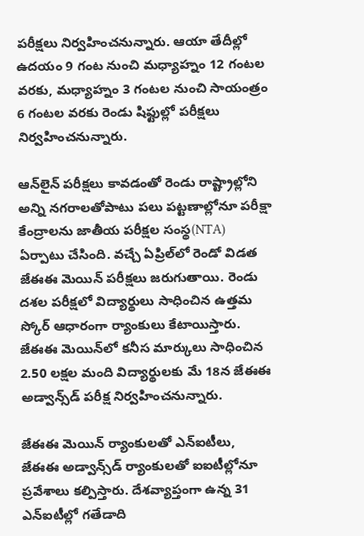పరీక్షలు నిర్వహించనున్నారు. ఆయా తేదీల్లో ఉదయం 9 గంట నుంచి మధ్యాహ్నం 12 గంటల వరకు, మధ్యాహ్నం 3 గంటల నుంచి సాయంత్రం 6 గంటల వరకు రెండు షిఫ్టుల్లో పరీక్షలు నిర్వహించనున్నారు.

ఆన్‌లైన్ పరీక్షలు కావడంతో రెండు రాష్ట్రాల్లోని అన్ని నగరాలతోపాటు పలు పట్టణాల్లోనూ పరీక్షా కేంద్రాలను జాతీయ పరీక్షల సంస్థ(NTA) ఏర్పాటు చేసింది. వచ్చే ఏప్రిల్‌లో రెండో విడత జేఈఈ మెయిన్ పరీక్షలు జరుగుతాయి. రెండు దశల పరీక్షలో విద్యార్థులు సాధించిన ఉత్తమ స్కోర్ ఆధారంగా ర్యాంకులు కేటాయిస్తారు. జేఈఈ మెయిన్‌లో కనీస మార్కులు సాధించిన 2.50 లక్షల మంది విద్యార్థులకు మే 18న జేఈఈ అడ్వాన్స్‌డ్ పరీక్ష నిర్వహించనున్నారు.

జేఈఈ మెయిన్ ర్యాంకులతో ఎన్‌ఐటీలు, జేఈఈ అడ్వాన్స్‌డ్ ర్యాంకులతో ఐఐటీల్లోనూ ప్రవేశాలు కల్పిస్తారు. దేశవ్యాప్తంగా ఉన్న 31 ఎన్‌ఐటీల్లో గతేడాది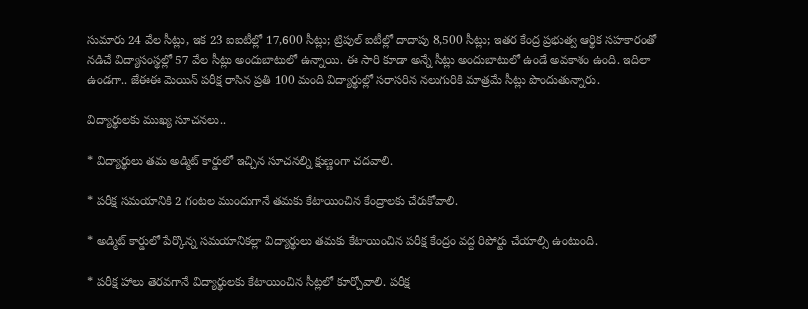సుమారు 24 వేల సీట్లు, ఇక 23 ఐఐటీల్లో 17,600 సీట్లు; ట్రిపుల్ ఐటీల్లో దాదాపు 8,500 సీట్లు; ఇతర కేంద్ర ప్రభుత్వ ఆర్థిక సహకారంతో నడిచే విద్యాసంస్థల్లో 57 వేల సీట్లు అందుబాటులో ఉన్నాయి. ఈ సారి కూడా అన్నే సీట్లు అందుబాటులో ఉండే అవకాశం ఉంది. ఇదిలా ఉండగా.. జేఈఈ మెయిన్ పరీక్ష రాసిన ప్రతి 100 మంది విద్యార్థుల్లో సరాసరిన నలుగురికి మాత్రమే సీట్లు పొందుతున్నారు.

విద్యార్థులకు ముఖ్య సూచనలు..

* విద్యార్థులు తమ అడ్మిట్ కార్డులో ఇచ్చిన సూచనల్ని క్షుణ్ణంగా చదవాలి.

* పరీక్ష సమయానికి 2 గంటల ముందుగానే తమకు కేటాయించిన కేంద్రాలకు చేరుకోవాలి.

* అడ్మిట్ కార్డులో పేర్కొన్న సమయానికల్లా విద్యార్థులు తమకు కేటాయించిన పరీక్ష కేంద్రం వద్ద రిపోర్టు చేయాల్సి ఉంటుంది.

* పరీక్ష హాలు తెరవగానే విద్యార్థులకు కేటాయించిన సీట్లలో కూర్చోవాలి. పరీక్ష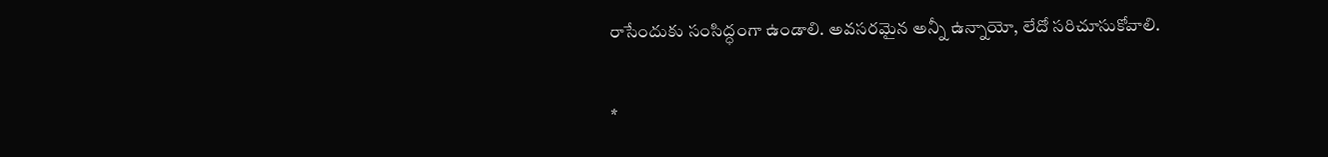రాసేందుకు సంసిద్ధంగా ఉండాలి. అవసరమైన అన్నీ ఉన్నాయో, లేదో సరిచూసుకోవాలి.

*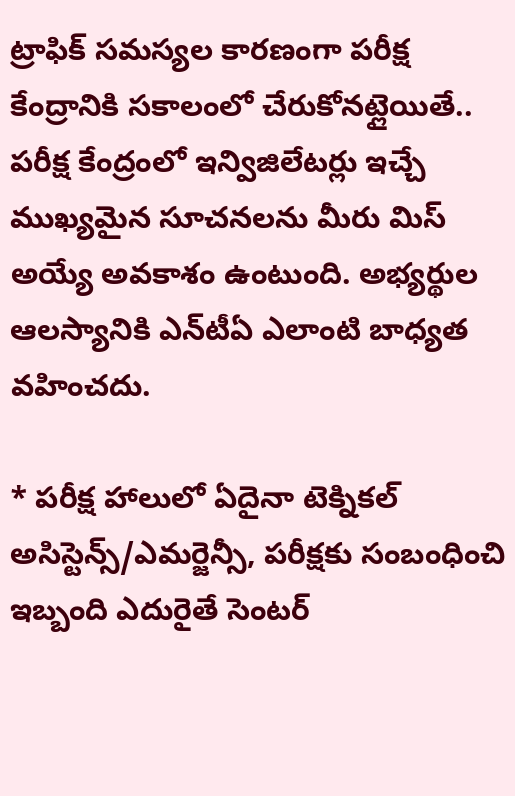ట్రాఫిక్ సమస్యల కారణంగా పరీక్ష కేంద్రానికి సకాలంలో చేరుకోనట్లైయితే.. పరీక్ష కేంద్రంలో ఇన్విజిలేటర్లు ఇచ్చే ముఖ్యమైన సూచనలను మీరు మిస్ అయ్యే అవకాశం ఉంటుంది. అభ్యర్థుల ఆలస్యానికి ఎన్‌టీఏ ఎలాంటి బాధ్యత వహించదు.

* పరీక్ష హాలులో ఏదైనా టెక్నికల్ అసిస్టెన్స్/ఎమర్జెన్సీ, పరీక్షకు సంబంధించి ఇబ్బంది ఎదురైతే సెంటర్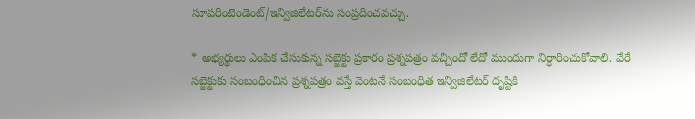సూపరింటెండెంట్/ఇన్విజిలేటర్‌ను సంప్రదించవచ్చు.

* అభ్యర్థులు ఎంపిక చేసుకున్న సబ్జెక్టు ప్రకారం ప్రశ్నపత్రం వచ్చిందో లేదో ముందుగా నిర్ధారించుకోవాలి. వేరే సబ్జెక్టుకు సంబంధించిన ప్రశ్నపత్రం వస్తే వెంటనే సంబంధిత ఇన్విజిలేటర్ దృష్టికి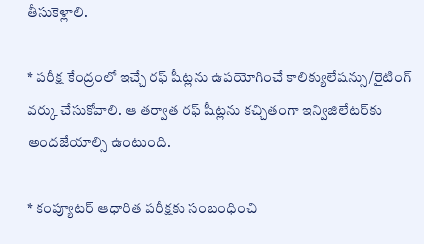తీసుకెళ్లాలి.

* పరీక్ష కేంద్రంలో ఇచ్చే రఫ్ షీట్లను ఉపయోగించే కాలిక్యులేషన్సు/రైటింగ్ వర్కు చేసుకోవాలి. ఆ తర్వాత రఫ్ షీట్లను కచ్చితంగా ఇన్విజిలేటర్‌కు అందజేయాల్సి ఉంటుంది.

* కంప్యూటర్ ఆధారిత పరీక్షకు సంబంధించి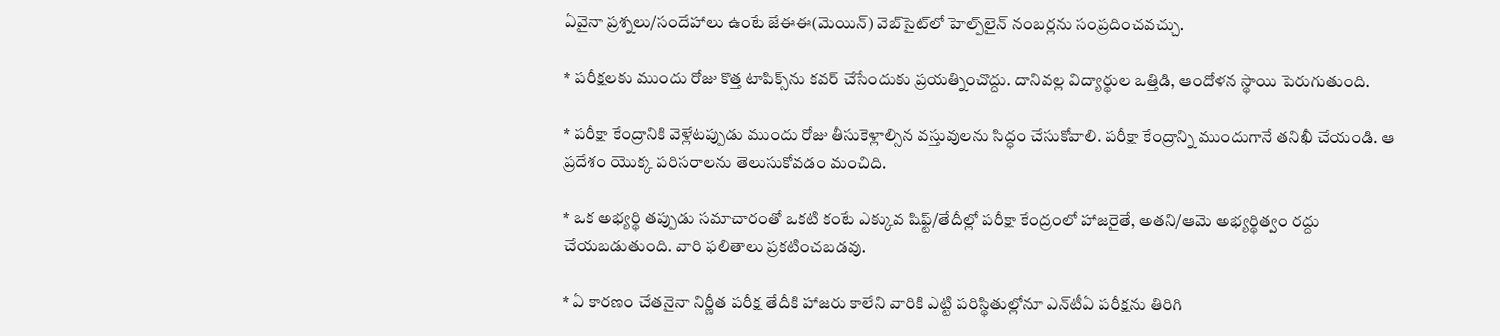ఏవైనా ప్రశ్నలు/సందేహాలు ఉంటే జేఈఈ(మెయిన్) వెబ్‌సైట్‌లో హెల్ప్‌లైన్ నంబర్లను సంప్రదించవచ్చు.

* పరీక్షలకు ముందు రోజు కొత్త టాపిక్స్‌ను కవర్ చేసేందుకు ప్రయత్నించొద్దు. దానివల్ల విద్యార్థుల ఒత్తిడి, ఆందోళన స్థాయి పెరుగుతుంది.

* పరీక్షా కేంద్రానికి వెళ్లేటప్పుడు ముందు రోజు తీసుకెళ్లాల్సిన వస్తువులను సిద్ధం చేసుకోవాలి. పరీక్షా కేంద్రాన్ని ముందుగానే తనిఖీ చేయండి. ఆ ప్రదేశం యొక్క పరిసరాలను తెలుసుకోవడం మంచిది.

* ఒక అభ్యర్థి తప్పుడు సమాచారంతో ఒకటి కంటే ఎక్కువ షిఫ్ట్/తేదీల్లో పరీక్షా కేంద్రంలో హాజరైతే, అతని/ఆమె అభ్యర్థిత్వం రద్దు చేయబడుతుంది. వారి ఫలితాలు ప్రకటించబడవు.

* ఏ కారణం చేతనైనా నిర్ణీత పరీక్ష తేదీకి హాజరు కాలేని వారికి ఎట్టి పరిస్థితుల్లోనూ ఎన్‌టీఏ పరీక్షను తిరిగి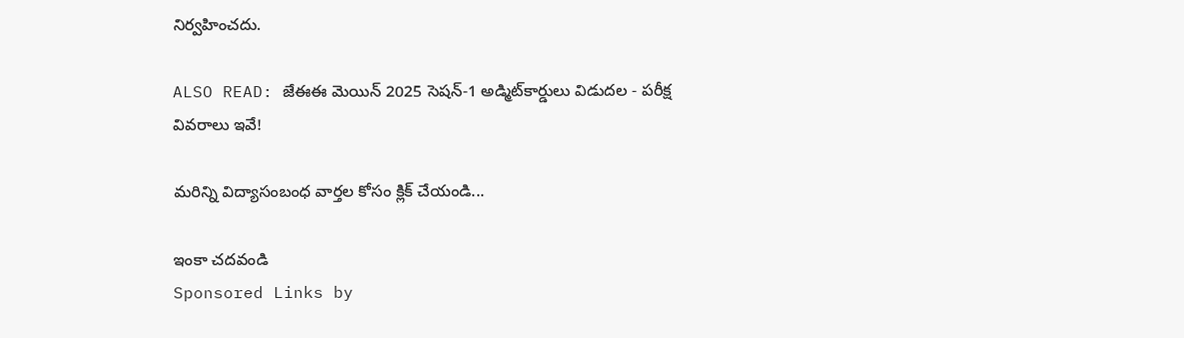నిర్వహించదు.

ALSO READ: జేఈఈ మెయిన్‌ 2025 సెషన్-1 అడ్మిట్‌కార్డులు విడుదల - పరీక్ష వివరాలు ఇవే!

మరిన్ని విద్యాసంబంధ వార్తల కోసం క్లిక్ చేయండి...

ఇంకా చదవండి
Sponsored Links by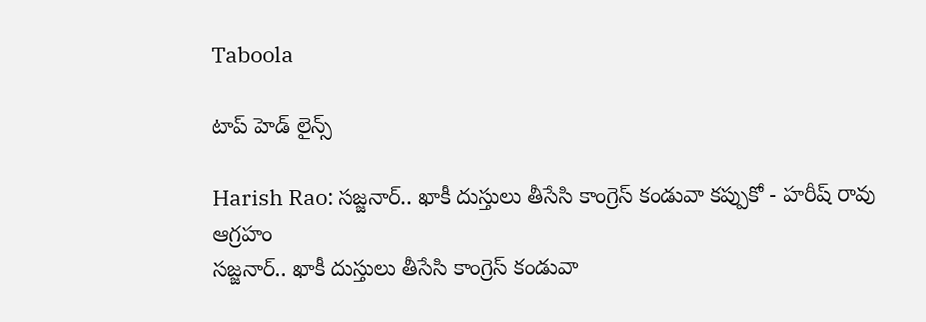Taboola

టాప్ హెడ్ లైన్స్

Harish Rao: సజ్జనార్.. ఖాకీ దుస్తులు తీసేసి కాంగ్రెస్ కండువా కప్పుకో - హరీష్ రావు ఆగ్రహం
సజ్జనార్.. ఖాకీ దుస్తులు తీసేసి కాంగ్రెస్ కండువా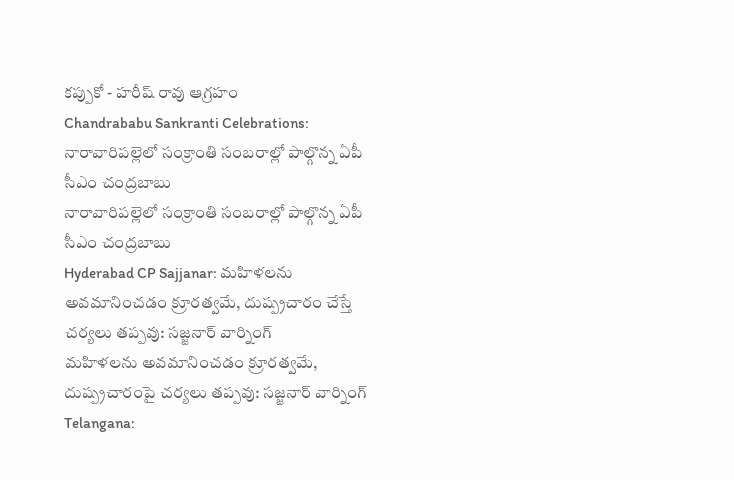కప్పుకో - హరీష్ రావు ఆగ్రహం
Chandrababu Sankranti Celebrations: నారావారిపల్లెలో సంక్రాంతి సంబరాల్లో పాల్గొన్న ఏపీ సీఎం చంద్రబాబు
నారావారిపల్లెలో సంక్రాంతి సంబరాల్లో పాల్గొన్న ఏపీ సీఎం చంద్రబాబు
Hyderabad CP Sajjanar: మహిళలను అవమానించడం క్రూరత్వమే, దుష్ప్రచారం చేస్తే చర్యలు తప్పవు: సజ్జనార్ వార్నింగ్
మహిళలను అవమానించడం క్రూరత్వమే, దుష్ప్రచారంపై చర్యలు తప్పవు: సజ్జనార్ వార్నింగ్
Telangana: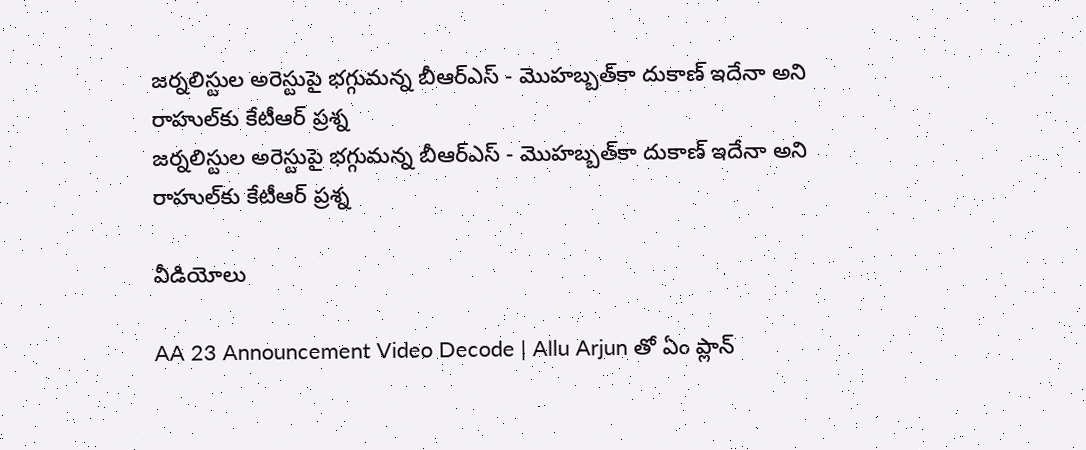జర్నలిస్టుల అరెస్టుపై భగ్గుమన్న బీఆర్ఎస్ - మొహబ్బత్‌కా దుకాణ్ ఇదేనా అని రాహుల్‌కు కేటీఆర్ ప్రశ్న
జర్నలిస్టుల అరెస్టుపై భగ్గుమన్న బీఆర్ఎస్ - మొహబ్బత్‌కా దుకాణ్ ఇదేనా అని రాహుల్‌కు కేటీఆర్ ప్రశ్న

వీడియోలు

AA 23 Announcement Video Decode | Allu Arjun తో ఏం ప్లాన్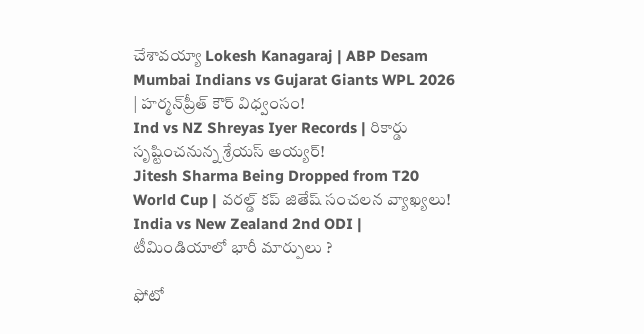చేశావయ్యా Lokesh Kanagaraj | ABP Desam
Mumbai Indians vs Gujarat Giants WPL 2026 | హర్మన్‌ప్రీత్ కౌర్ విధ్వంసం!
Ind vs NZ Shreyas Iyer Records | రికార్డు సృష్టించనున్న శ్రేయస్ అయ్యర్!
Jitesh Sharma Being Dropped from T20 World Cup | వరల్డ్ కప్ జితేష్ సంచలన వ్యాఖ్యలు!
India vs New Zealand 2nd ODI | టీమిండియాలో భారీ మార్పులు ?

ఫోటో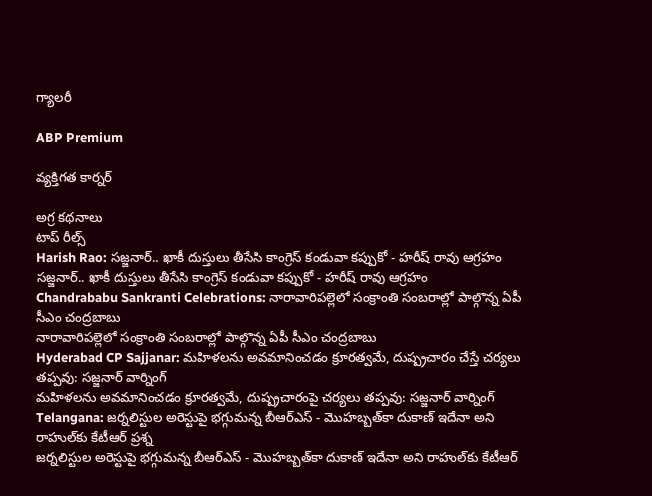గ్యాలరీ

ABP Premium

వ్యక్తిగత కార్నర్

అగ్ర కథనాలు
టాప్ రీల్స్
Harish Rao: సజ్జనార్.. ఖాకీ దుస్తులు తీసేసి కాంగ్రెస్ కండువా కప్పుకో - హరీష్ రావు ఆగ్రహం
సజ్జనార్.. ఖాకీ దుస్తులు తీసేసి కాంగ్రెస్ కండువా కప్పుకో - హరీష్ రావు ఆగ్రహం
Chandrababu Sankranti Celebrations: నారావారిపల్లెలో సంక్రాంతి సంబరాల్లో పాల్గొన్న ఏపీ సీఎం చంద్రబాబు
నారావారిపల్లెలో సంక్రాంతి సంబరాల్లో పాల్గొన్న ఏపీ సీఎం చంద్రబాబు
Hyderabad CP Sajjanar: మహిళలను అవమానించడం క్రూరత్వమే, దుష్ప్రచారం చేస్తే చర్యలు తప్పవు: సజ్జనార్ వార్నింగ్
మహిళలను అవమానించడం క్రూరత్వమే, దుష్ప్రచారంపై చర్యలు తప్పవు: సజ్జనార్ వార్నింగ్
Telangana: జర్నలిస్టుల అరెస్టుపై భగ్గుమన్న బీఆర్ఎస్ - మొహబ్బత్‌కా దుకాణ్ ఇదేనా అని రాహుల్‌కు కేటీఆర్ ప్రశ్న
జర్నలిస్టుల అరెస్టుపై భగ్గుమన్న బీఆర్ఎస్ - మొహబ్బత్‌కా దుకాణ్ ఇదేనా అని రాహుల్‌కు కేటీఆర్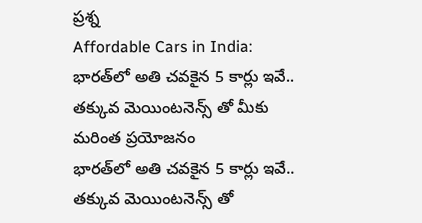ప్రశ్న
Affordable Cars in India: భారత్‌లో అతి చవకైన 5 కార్లు ఇవే.. తక్కువ మెయింటనెన్స్ తో మీకు మరింత ప్రయోజనం
భారత్‌లో అతి చవకైన 5 కార్లు ఇవే.. తక్కువ మెయింటనెన్స్ తో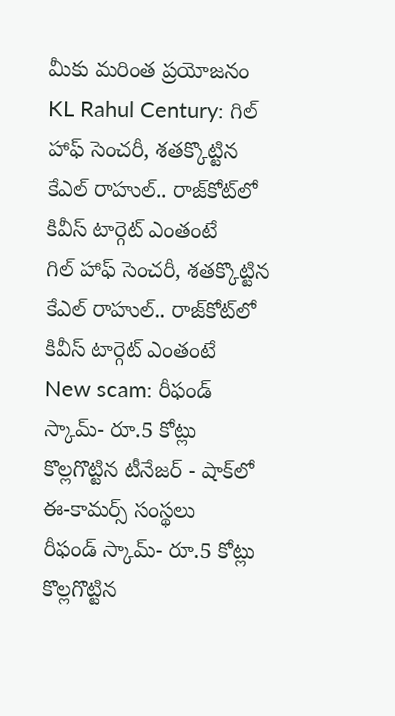మీకు మరింత ప్రయోజనం
KL Rahul Century: గిల్ హాఫ్ సెంచరీ, శతక్కొట్టిన కేఎల్ రాహుల్.. రాజ్‌కోట్‌లో కివీస్ టార్గెట్ ఎంతంటే
గిల్ హాఫ్ సెంచరీ, శతక్కొట్టిన కేఎల్ రాహుల్.. రాజ్‌కోట్‌లో కివీస్ టార్గెట్ ఎంతంటే
New scam: రీఫండ్ స్కామ్- రూ.5 కోట్లు కొల్లగొట్టిన టీనేజర్ - షాక్‌లో ఈ-కామర్స్ సంస్థలు
రీఫండ్ స్కామ్- రూ.5 కోట్లు కొల్లగొట్టిన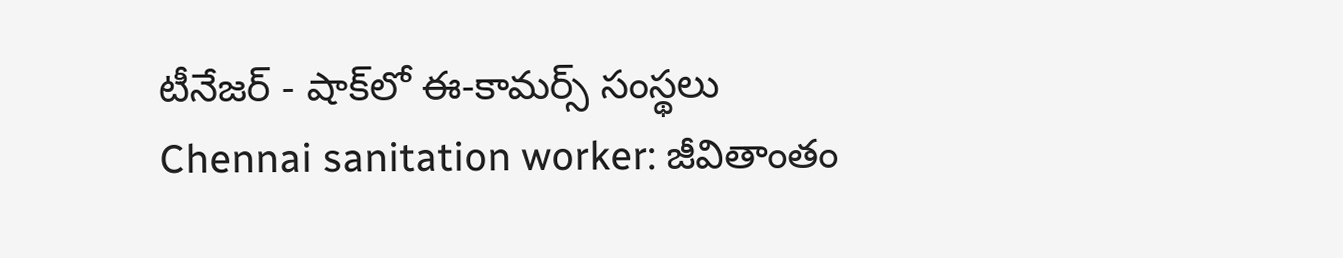టీనేజర్ - షాక్‌లో ఈ-కామర్స్ సంస్థలు
Chennai sanitation worker: జీవితాంతం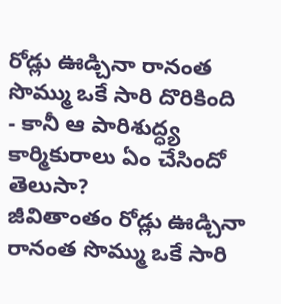రోడ్లు ఊడ్చినా రానంత సొమ్ము ఒకే సారి దొరికింది - కానీ ఆ పారిశుద్ధ్య కార్మికురాలు ఏం చేసిందో తెలుసా?
జీవితాంతం రోడ్లు ఊడ్చినా రానంత సొమ్ము ఒకే సారి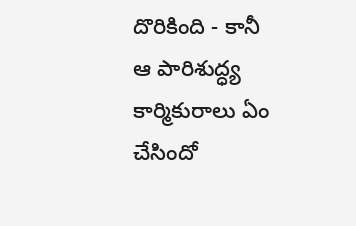దొరికింది - కానీ ఆ పారిశుద్ధ్య కార్మికురాలు ఏం చేసిందో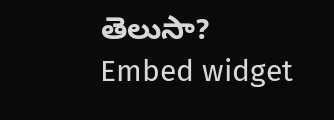తెలుసా?
Embed widget